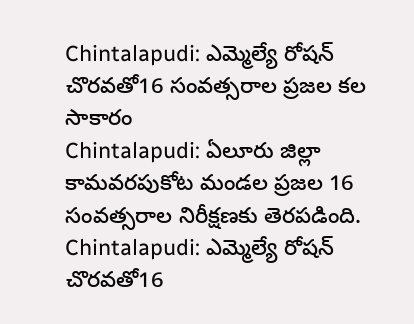Chintalapudi: ఎమ్మెల్యే రోషన్ చొరవతో16 సంవత్సరాల ప్రజల కల సాకారం
Chintalapudi: ఏలూరు జిల్లా కామవరపుకోట మండల ప్రజల 16 సంవత్సరాల నిరీక్షణకు తెరపడింది.
Chintalapudi: ఎమ్మెల్యే రోషన్ చొరవతో16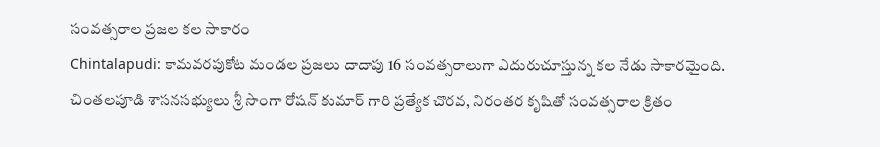సంవత్సరాల ప్రజల కల సాకారం
Chintalapudi: కామవరపుకోట మండల ప్రజలు దాదాపు 16 సంవత్సరాలుగా ఎదురుచూస్తున్న కల నేడు సాకారమైంది. చింతలపూడి శాసనసభ్యులు శ్రీ సొంగా రోషన్ కుమార్ గారి ప్రత్యేక చొరవ, నిరంతర కృషితో సంవత్సరాల క్రితం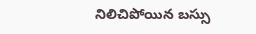నిలిచిపోయిన బస్సు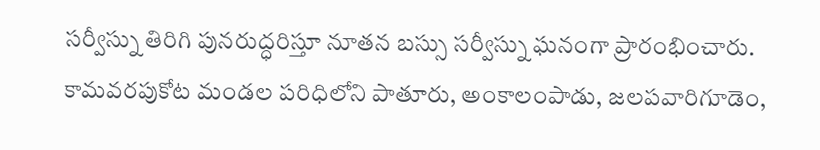సర్వీస్ను తిరిగి పునరుద్ధరిస్తూ నూతన బస్సు సర్వీస్ను ఘనంగా ప్రారంభించారు.
కామవరపుకోట మండల పరిధిలోని పాతూరు, అంకాలంపాడు, జలపవారిగూడెం,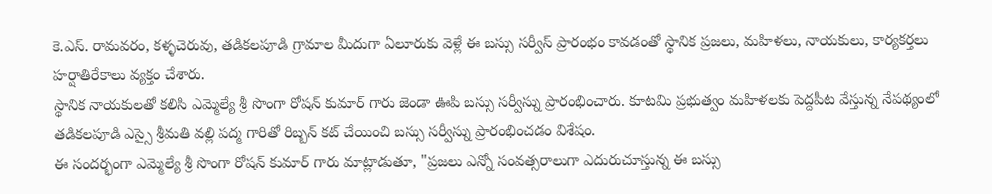కె.ఎస్. రామవరం, కళ్ళచెరువు, తడికలపూడి గ్రామాల మీదుగా ఏలూరుకు వెళ్లే ఈ బస్సు సర్వీస్ ప్రారంభం కావడంతో స్థానిక ప్రజలు, మహిళలు, నాయకులు, కార్యకర్తలు హర్షాతిరేకాలు వ్యక్తం చేశారు.
స్థానిక నాయకులతో కలిసి ఎమ్మెల్యే శ్రీ సొంగా రోషన్ కుమార్ గారు జెండా ఊపి బస్సు సర్వీస్ను ప్రారంభించారు. కూటమి ప్రభుత్వం మహిళలకు పెద్దపీట వేస్తున్న నేపథ్యంలో తడికలపూడి ఎస్సై శ్రీమతి వల్లి పద్మ గారితో రిబ్బన్ కట్ చేయించి బస్సు సర్వీస్ను ప్రారంభించడం విశేషం.
ఈ సందర్భంగా ఎమ్మెల్యే శ్రీ సొంగా రోషన్ కుమార్ గారు మాట్లాడుతూ, "ప్రజలు ఎన్నో సంవత్సరాలుగా ఎదురుచూస్తున్న ఈ బస్సు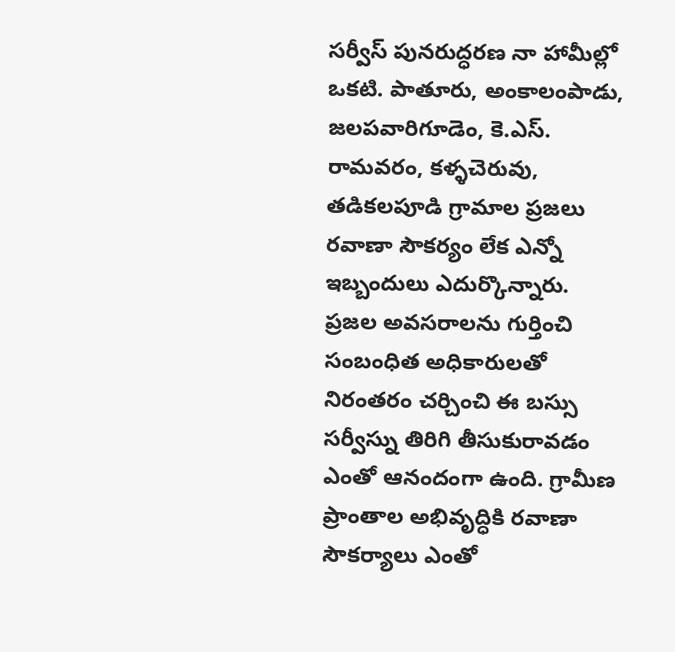సర్వీస్ పునరుద్ధరణ నా హామీల్లో ఒకటి. పాతూరు, అంకాలంపాడు, జలపవారిగూడెం, కె.ఎస్. రామవరం, కళ్ళచెరువు, తడికలపూడి గ్రామాల ప్రజలు రవాణా సౌకర్యం లేక ఎన్నో ఇబ్బందులు ఎదుర్కొన్నారు.
ప్రజల అవసరాలను గుర్తించి సంబంధిత అధికారులతో నిరంతరం చర్చించి ఈ బస్సు సర్వీస్ను తిరిగి తీసుకురావడం ఎంతో ఆనందంగా ఉంది. గ్రామీణ ప్రాంతాల అభివృద్ధికి రవాణా సౌకర్యాలు ఎంతో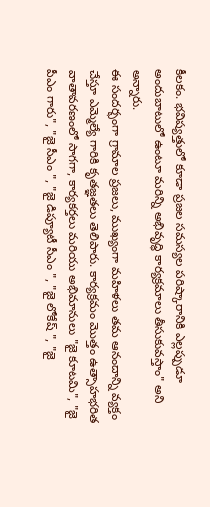కీలకం. భవిష్యత్తులో కూడా ప్రజల సమస్యల పరిష్కారానికి ఎల్లప్పుడూ అందుబాటులో ఉంటూ మరిన్ని అభివృద్ధి కార్యక్రమాలు తీసుకువస్తాం" అని అన్నారు.
ఈ సందర్భంగా గ్రామాల ప్రజలు, ముఖ్యంగా మహిళలు తమ ఆనందాన్ని వ్యక్తం చేస్తూ ఎమ్మెల్యే గారికి కృతజ్ఞతలు తెలిపారు. కార్యక్రమం మొత్తం ఉత్సాహభరిత వాతావరణంలో సాగగా, కార్యకర్తలు మరియు అభిమానులు "జై కూటమి", "జై పీఎం గారు", "జై సీఎం ", "జై డిప్యూటీ సీఎం ", "జై లోకేష్ ", "జై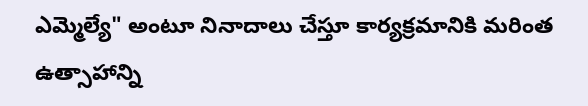ఎమ్మెల్యే" అంటూ నినాదాలు చేస్తూ కార్యక్రమానికి మరింత ఉత్సాహాన్ని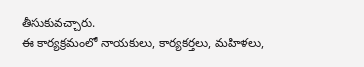తీసుకువచ్చారు.
ఈ కార్యక్రమంలో నాయకులు, కార్యకర్తలు, మహిళలు,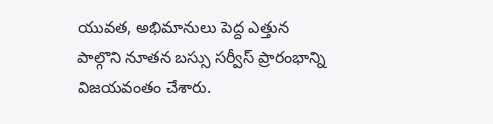యువత, అభిమానులు పెద్ద ఎత్తున పాల్గొని నూతన బస్సు సర్వీస్ ప్రారంభాన్ని విజయవంతం చేశారు.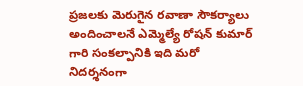ప్రజలకు మెరుగైన రవాణా సౌకర్యాలు అందించాలనే ఎమ్మెల్యే రోషన్ కుమార్ గారి సంకల్పానికి ఇది మరో నిదర్శనంగా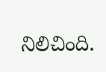నిలిచింది.